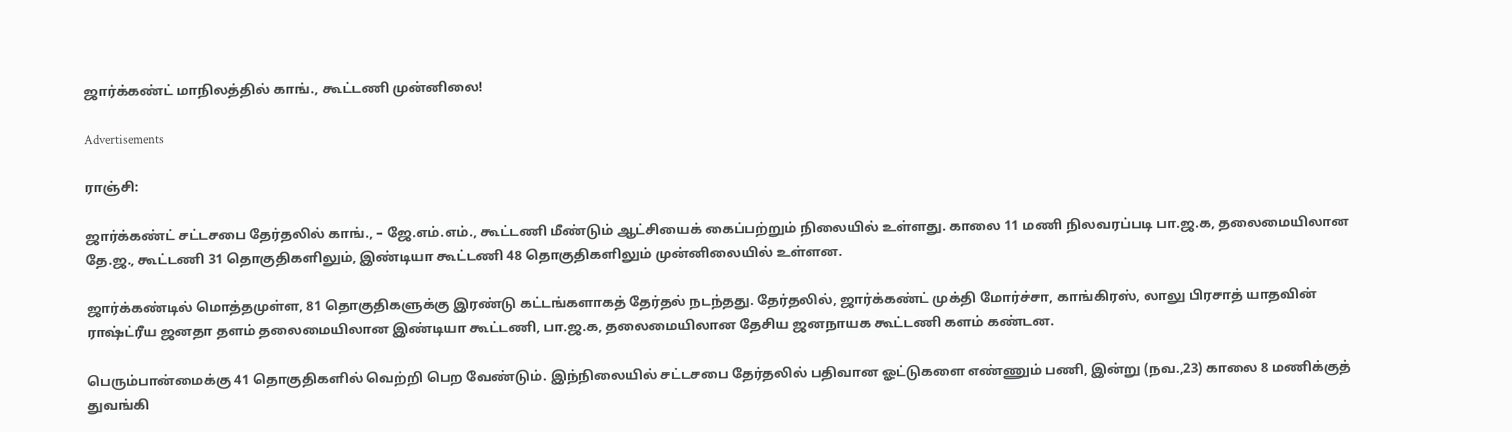ஜார்க்கண்ட் மாநிலத்தில் காங்., கூட்டணி முன்னிலை!

Advertisements

ராஞ்சி:

ஜார்க்கண்ட் சட்டசபை தேர்தலில் காங்., – ஜே.எம்.எம்., கூட்டணி மீண்டும் ஆட்சியைக் கைப்பற்றும் நிலையில் உள்ளது. காலை 11 மணி நிலவரப்படி பா.ஜ.க, தலைமையிலான தே.ஜ., கூட்டணி 31 தொகுதிகளிலும், இண்டியா கூட்டணி 48 தொகுதிகளிலும் முன்னிலையில் உள்ளன.

ஜார்க்கண்டில் மொத்தமுள்ள, 81 தொகுதிகளுக்கு இரண்டு கட்டங்களாகத் தேர்தல் நடந்தது. தேர்தலில், ஜார்க்கண்ட் முக்தி மோர்ச்சா, காங்கிரஸ், லாலு பிரசாத் யாதவின் ராஷ்ட்ரீய ஜனதா தளம் தலைமையிலான இண்டியா கூட்டணி, பா.ஜ.க, தலைமையிலான தேசிய ஜனநாயக கூட்டணி களம் கண்டன.

பெரும்பான்மைக்கு 41 தொகுதிகளில் வெற்றி பெற வேண்டும். இந்நிலையில் சட்டசபை தேர்தலில் பதிவான ஓட்டுகளை எண்ணும் பணி, இன்று (நவ.,23) காலை 8 மணிக்குத் துவங்கி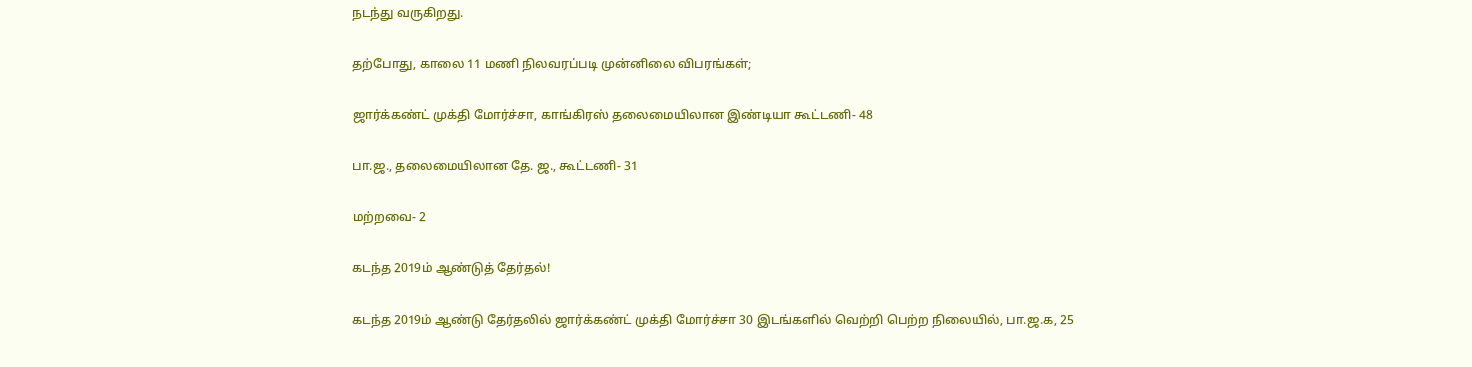நடந்து வருகிறது.

தற்போது, காலை 11 மணி நிலவரப்படி முன்னிலை விபரங்கள்;

ஜார்க்கண்ட் முக்தி மோர்ச்சா, காங்கிரஸ் தலைமையிலான இண்டியா கூட்டணி- 48

பா.ஜ., தலைமையிலான தே. ஜ., கூட்டணி- 31

மற்றவை- 2

கடந்த 2019ம் ஆண்டுத் தேர்தல்!

கடந்த 2019ம் ஆண்டு தேர்தலில் ஜார்க்கண்ட் முக்தி மோர்ச்சா 30 இடங்களில் வெற்றி பெற்ற நிலையில், பா.ஜ.க, 25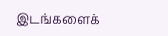இடங்களைக்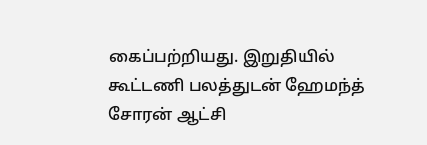கைப்பற்றியது. இறுதியில் கூட்டணி பலத்துடன் ஹேமந்த் சோரன் ஆட்சி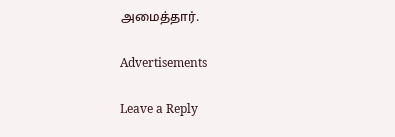அமைத்தார்.

Advertisements

Leave a Reply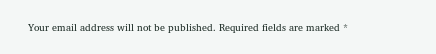Your email address will not be published. Required fields are marked *